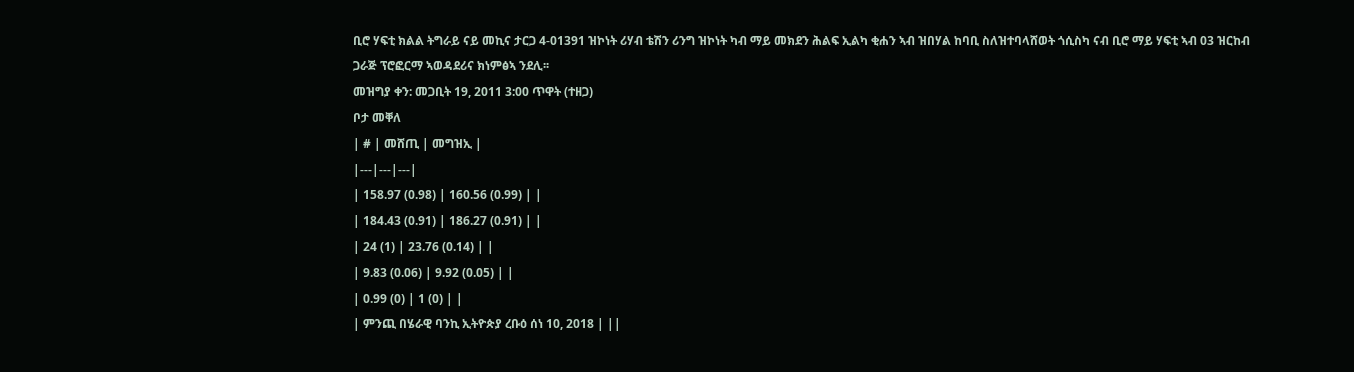ቢሮ ሃፍቲ ክልል ትግራይ ናይ መኪና ታርጋ 4-01391 ዝኮነት ሪሃብ ቴሽን ሪንግ ዝኮነት ካብ ማይ መክደን ሕልፍ ኢልካ ቂሐን ኣብ ዝበሃል ከባቢ ስለዝተባላሸወት ጎሲስካ ናብ ቢሮ ማይ ሃፍቲ ኣብ 03 ዝርከብ ጋራጅ ፕሮፎርማ ኣወዳደሪና ክነምፅኣ ንደሊ፡፡
መዝግያ ቀን: መጋቢት 19, 2011 3:00 ጥዋት (ተዘጋ)
ቦታ መቐለ
| # | መሸጢ | መግዝኢ |
|---|---|---|
| 158.97 (0.98) | 160.56 (0.99) | |
| 184.43 (0.91) | 186.27 (0.91) | |
| 24 (1) | 23.76 (0.14) | |
| 9.83 (0.06) | 9.92 (0.05) | |
| 0.99 (0) | 1 (0) | |
| ምንጪ በሄራዊ ባንኪ ኢትዮጵያ ረቡዕ ሰነ 10, 2018 | ||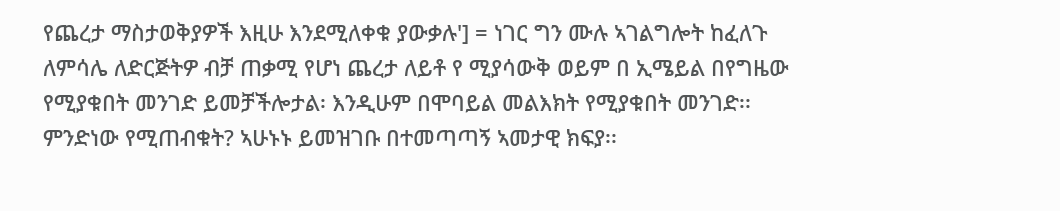የጨረታ ማስታወቅያዎች እዚሁ እንደሚለቀቁ ያውቃሉ'] = ነገር ግን ሙሉ ኣገልግሎት ከፈለጉ ለምሳሌ ለድርጅትዎ ብቻ ጠቃሚ የሆነ ጨረታ ለይቶ የ ሚያሳውቅ ወይም በ ኢሜይል በየግዜው የሚያቁበት መንገድ ይመቻችሎታል፡ እንዲሁም በሞባይል መልእክት የሚያቁበት መንገድ፡፡ ምንድነው የሚጠብቁት? ኣሁኑኑ ይመዝገቡ በተመጣጣኝ ኣመታዊ ክፍያ፡፡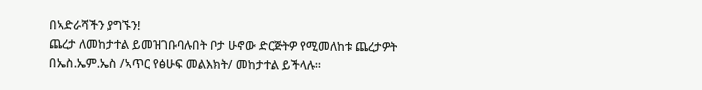በኣድራሻችን ያግኙን!
ጨረታ ለመከታተል ይመዝገቡባሉበት ቦታ ሁኖው ድርጅትዎ የሚመለከቱ ጨረታዎት በኤስ.ኤም.ኤስ /ኣጥር የፅሁፍ መልእክት/ መከታተል ይችላሉ።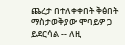ጨረታ በተለቀቀበት ቅፅበት ማስታወቅያው ሞባይዎ ጋ ይደርሳል -- ለዚ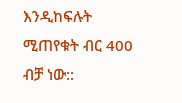እንዲከፍሉት ሚጠየቁት ብር 400 ብቻ ነው::